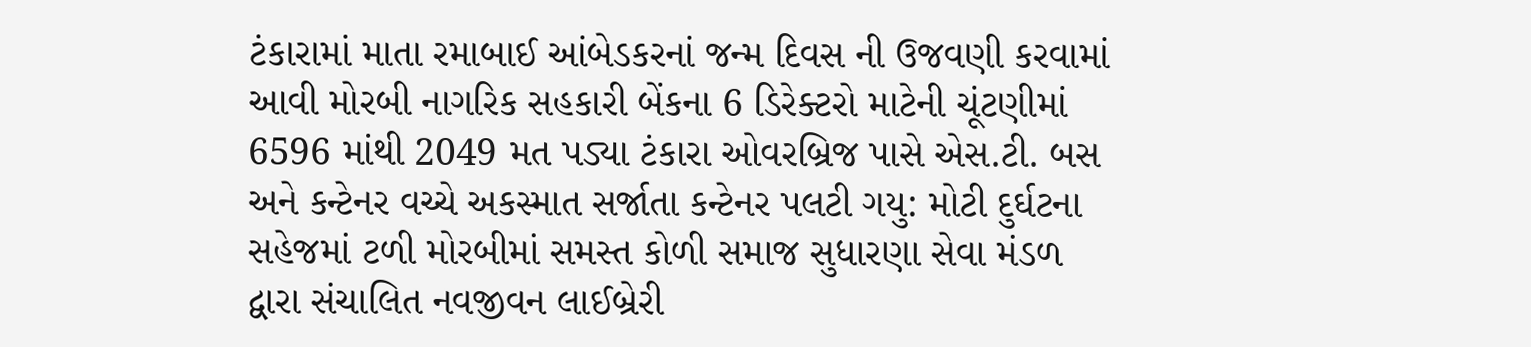ટંકારામાં માતા રમાબાઈ આંબેડકરનાં જન્મ દિવસ ની ઉજવણી કરવામાં આવી મોરબી નાગરિક સહકારી બેંકના 6 ડિરેક્ટરો માટેની ચૂંટણીમાં 6596 માંથી 2049 મત પડ્યા ટંકારા ઓવરબ્રિજ પાસે એસ.ટી. બસ અને કન્ટેનર વચ્ચે અકસ્માત સર્જાતા કન્ટેનર પલટી ગયુ: મોટી દુર્ઘટના સહેજમાં ટળી મોરબીમાં સમસ્ત કોળી સમાજ સુધારણા સેવા મંડળ દ્વારા સંચાલિત નવજીવન લાઈબ્રેરી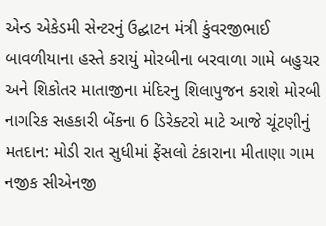એન્ડ એકેડમી સેન્ટરનું ઉદ્ઘાટન મંત્રી કુંવરજીભાઈ બાવળીયાના હસ્તે કરાયું મોરબીના બરવાળા ગામે બહુચર અને શિકોતર માતાજીના મંદિરનુ શિલાપુજન કરાશે મોરબી નાગરિક સહકારી બેંકના 6 ડિરેક્ટરો માટે આજે ચૂંટણીનું મતદાન: મોડી રાત સુધીમાં ફેંસલો ટંકારાના મીતાણા ગામ નજીક સીએનજી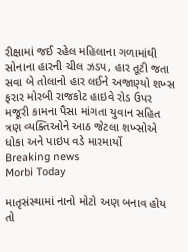રીક્ષામાં જઈ રહેલ મહિલાના ગળામાંથી સોનાના હારની ચીલ ઝડપ, હાર તૂટી જતા સવા બે તોલાનો હાર લઈને અજાણ્યો શખ્સ ફરાર મોરબી રાજકોટ હાઇવે રોડ ઉપર મજૂરી કામના પૈસા માંગતા યુવાન સહિત ત્રણ વ્યક્તિઓને આઠ જેટલા શખ્સોએ ધોકા અને પાઇપ વડે મારમાર્યો
Breaking news
Morbi Today

માતૃસંસ્થામાં નાનો મોટો અણ બનાવ હોય તો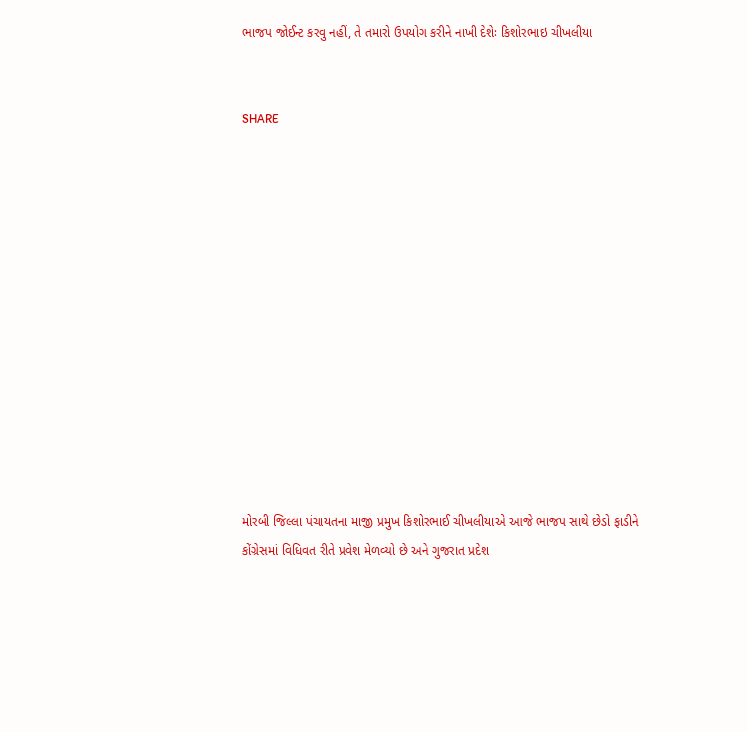ભાજપ જોઈન્ટ કરવુ નહીં, તે તમારો ઉપયોગ કરીને નાખી દેશેઃ કિશોરભાઇ ચીખલીયા


SHARE













મોરબી જિલ્લા પંચાયતના માજી પ્રમુખ કિશોરભાઈ ચીખલીયાએ આજે ભાજપ સાથે છેડો ફાડીને કોંગ્રેસમાં વિધિવત રીતે પ્રવેશ મેળવ્યો છે અને ગુજરાત પ્રદેશ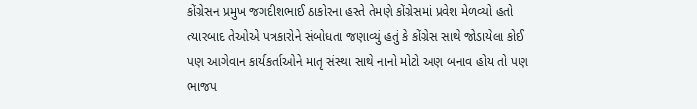કોંગ્રેસન પ્રમુખ જગદીશભાઈ ઠાકોરના હસ્તે તેમણે કોંગ્રેસમાં પ્રવેશ મેળવ્યો હતો ત્યારબાદ તેઓએ પત્રકારોને સંબોધતા જણાવ્યું હતું કે કોંગ્રેસ સાથે જોડાયેલા કોઈ પણ આગેવાન કાર્યકર્તાઓને માતૃ સંસ્થા સાથે નાનો મોટો અણ બનાવ હોય તો પણ ભાજપ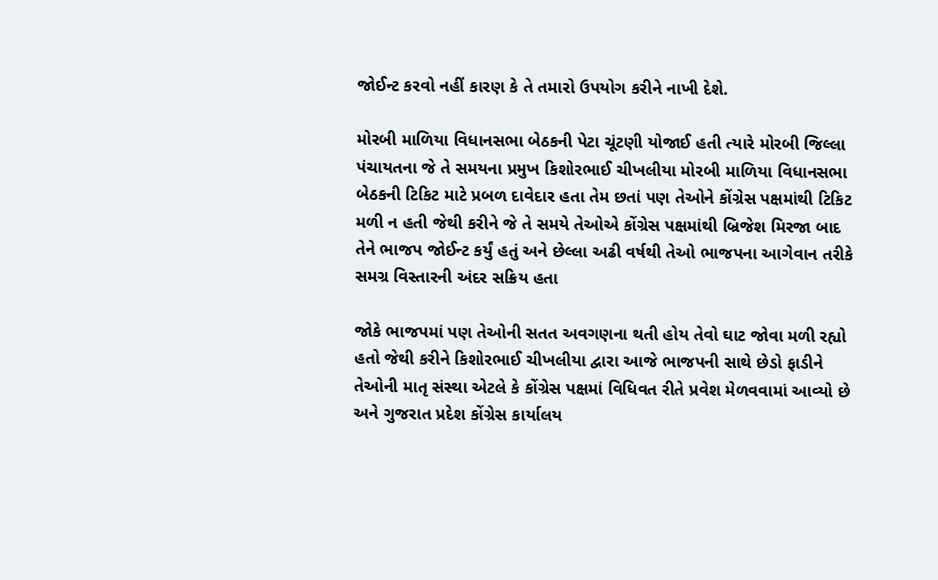જોઈન્ટ કરવો નહીં કારણ કે તે તમારો ઉપયોગ કરીને નાખી દેશે.

મોરબી માળિયા વિધાનસભા બેઠકની પેટા ચૂંટણી યોજાઈ હતી ત્યારે મોરબી જિલ્લા પંચાયતના જે તે સમયના પ્રમુખ કિશોરભાઈ ચીખલીયા મોરબી માળિયા વિધાનસભા બેઠકની ટિકિટ માટે પ્રબળ દાવેદાર હતા તેમ છતાં પણ તેઓને કોંગ્રેસ પક્ષમાંથી ટિકિટ મળી ન હતી જેથી કરીને જે તે સમયે તેઓએ કોંગ્રેસ પક્ષમાંથી બ્રિજેશ મિરજા બાદ તેને ભાજપ જોઈન્ટ કર્યું હતું અને છેલ્લા અઢી વર્ષથી તેઓ ભાજપના આગેવાન તરીકે સમગ્ર વિસ્તારની અંદર સક્રિય હતા

જોકે ભાજપમાં પણ તેઓની સતત અવગણના થતી હોય તેવો ઘાટ જોવા મળી રહ્યો હતો જેથી કરીને કિશોરભાઈ ચીખલીયા દ્વારા આજે ભાજપની સાથે છેડો ફાડીને તેઓની માતૃ સંસ્થા એટલે કે કોંગ્રેસ પક્ષમાં વિધિવત રીતે પ્રવેશ મેળવવામાં આવ્યો છે અને ગુજરાત પ્રદેશ કોંગ્રેસ કાર્યાલય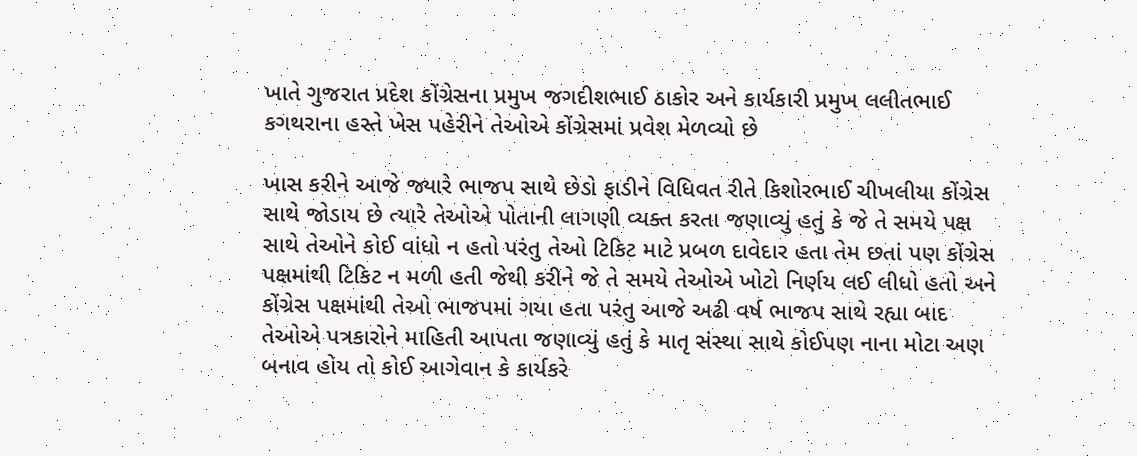ખાતે ગુજરાત પ્રદેશ કોંગ્રેસના પ્રમુખ જગદીશભાઈ ઠાકોર અને કાર્યકારી પ્રમુખ લલીતભાઈ કગથરાના હસ્તે ખેસ પહેરીને તેઓએ કોંગ્રેસમાં પ્રવેશ મેળવ્યો છે

ખાસ કરીને આજે જ્યારે ભાજપ સાથે છેડો ફાડીને વિધિવત રીતે કિશોરભાઈ ચીખલીયા કોંગ્રેસ સાથે જોડાય છે ત્યારે તેઓએ પોતાની લાગણી વ્યક્ત કરતા જણાવ્યું હતું કે જે તે સમયે પક્ષ સાથે તેઓને કોઈ વાંધો ન હતો પરંતુ તેઓ ટિકિટ માટે પ્રબળ દાવેદાર હતા તેમ છતાં પણ કોંગ્રેસ પક્ષમાંથી ટિકિટ ન મળી હતી જેથી કરીને જે તે સમયે તેઓએ ખોટો નિર્ણય લઈ લીધો હતો અને કોંગ્રેસ પક્ષમાંથી તેઓ ભાજપમાં ગયા હતા પરંતુ આજે અઢી વર્ષ ભાજપ સાથે રહ્યા બાદ તેઓએ પત્રકારોને માહિતી આપતા જણાવ્યું હતું કે માતૃ સંસ્થા સાથે કોઈપણ નાના મોટા અણ બનાવ હોય તો કોઈ આગેવાન કે કાર્યકરે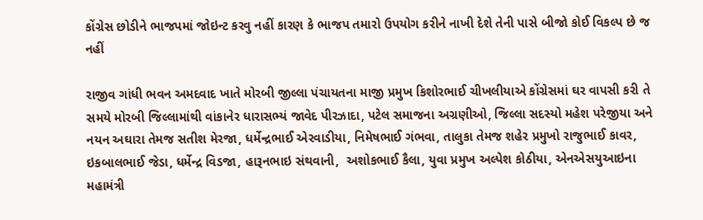કોંગ્રેસ છોડીને ભાજપમાં જોઇન્ટ કરવુ નહીં કારણ કે ભાજપ તમારો ઉપયોગ કરીને નાખી દેશે તેની પાસે બીજો કોઈ વિકલ્પ છે જ નહીં

રાજીવ ગાંધી ભવન અમદવાદ ખાતે મોરબી જીલ્લા પંચાયતના માજી પ્રમુખ કિશોરભાઈ ચીખલીયાએ કોંગ્રેસમાં ઘર વાપસી કરી તે સમયે મોરબી જિલ્લામાંથી વાંકાનેર ધારાસભ્યં જાવેદ પીરઝાદા, પટેલ સમાજના અગ્રણીઓ, જિલ્લા સદસ્યો મહેશ પરેજીયા અને નયન અઘારા તેમજ સતીશ મેરજા, ધર્મેન્દ્રભાઈ એરવાડીયા, નિમેષભાઈ ગંભવા, તાલુકા તેમજ શહેર પ્રમુખો રાજુભાઈ કાવર, ઇકબાલભાઈ જેડા, ધર્મેન્દ્ર વિડજા, હારૂનભાઇ સંથવાની,  અશોકભાઈ કૈલા, યુવા પ્રમુખ અલ્પેશ કોઠીયા, એનએસયુઆઇના મહામંત્રી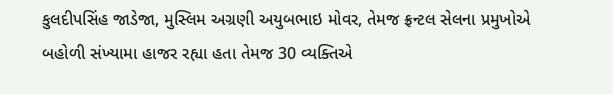કુલદીપસિંહ જાડેજા, મુસ્લિમ અગ્રણી અયુબભાઇ મોવર, તેમજ ફ્રન્ટલ સેલના પ્રમુખોએ બહોળી સંખ્યામા હાજર રહ્યા હતા તેમજ 30 વ્યક્તિએ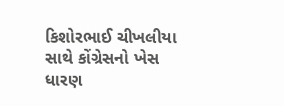કિશોરભાઈ ચીખલીયા સાથે કોંગ્રેસનો ખેસ ધારણ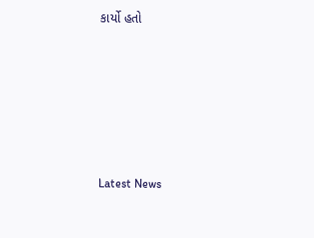કાર્યો હતો






Latest News